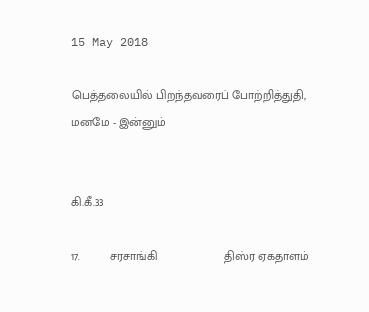15 May 2018

பெத்தலையில் பிறந்தவரைப் போற்றித்துதி, மனமே - இன்னும்


கி.கீ.33

17.         சரசாங்கி                    திஸ்ர ஏகதாளம்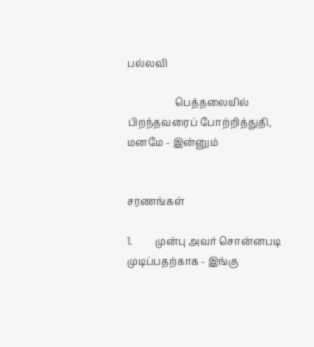பல்லவி

                   பெத்தலையில் பிறந்தவரைப் போற்றித்துதி, மனமே - இன்னும்


சரணங்கள்

1.         முன்பு அவர் சொன்னபடி முடிப்பதற்காக - இங்கு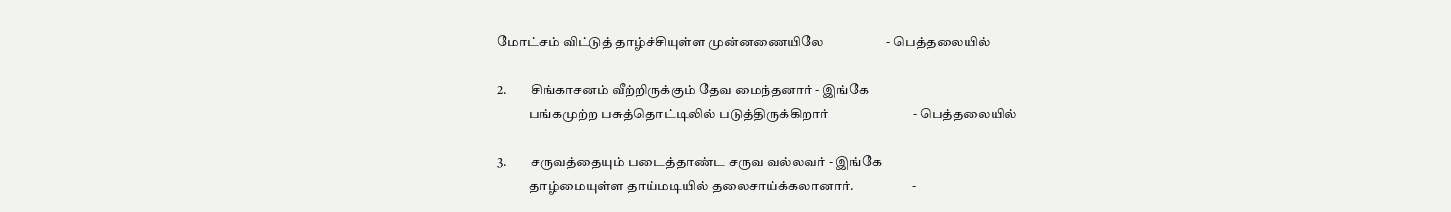மோட்சம் விட்டுத் தாழ்ச்சியுள்ள முன்னணையிலே                    - பெத்தலையில்

2.         சிங்காசனம் வீற்றிருக்கும் தேவ மைந்தனார் - இங்கே
            பங்கமுற்ற பசுத்தொட்டிலில் படுத்திருக்கிறார்                           - பெத்தலையில்

3.         சருவத்தையும் படைத்தாண்ட சருவ வல்லவர் - இங்கே
            தாழ்மையுள்ள தாய்மடியில் தலைசாய்க்கலானார்.                      -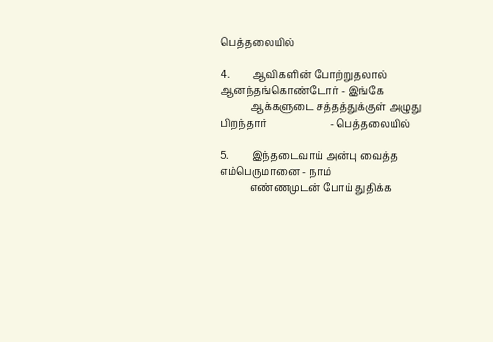பெத்தலையில்

4.         ஆவிகளின் போற்றுதலால் ஆனந்தங்கொண்டோர் - இங்கே
            ஆக்களுடை சத்தத்துக்குள் அழுது பிறந்தார்                         - பெத்தலையில்

5.         இந்தடைவாய் அன்பு வைத்த எம்பெருமானை - நாம்
            எண்ணமுடன் போய் துதிக்க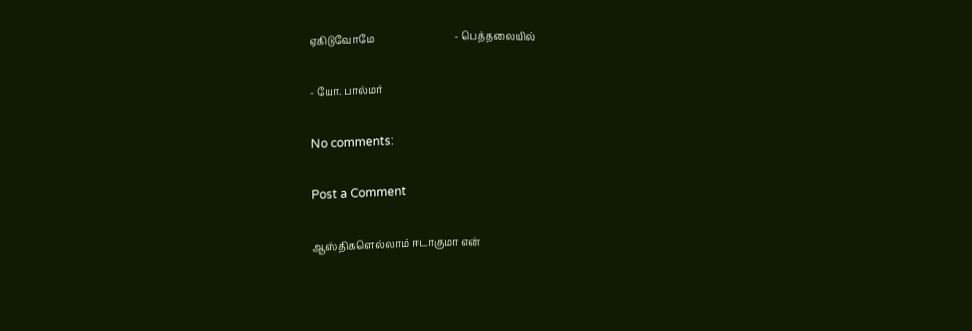ஏகிடுவோமே                                - பெத்தலையில்

- யோ. பால்மர்

No comments:

Post a Comment

ஆஸ்திகளெல்லாம் ஈடாகுமா என்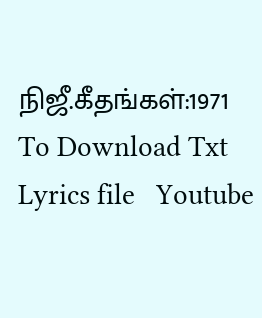நிஜீ.கீதங்கள்:1971 To Download Txt Lyrics file   Youtube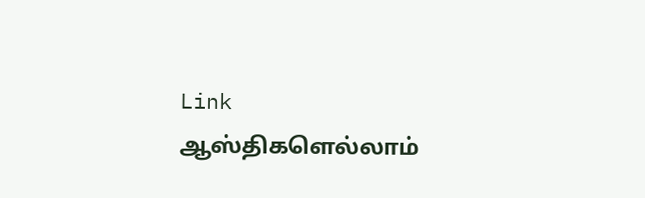Link                      ஆஸ்திகளெல்லாம்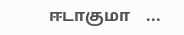ஈடாகுமா    ...